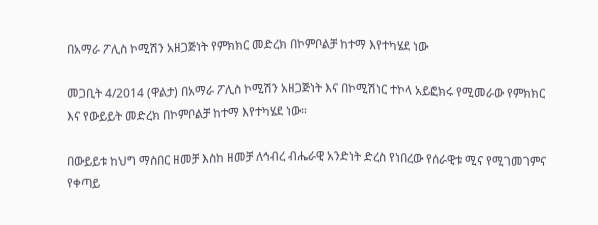በአማራ ፖሊስ ኮሚሽን አዘጋጅነት የምክክር መድረክ በኮምቦልቻ ከተማ እየተካሄደ ነው

መጋቢት 4/2014 (ዋልታ) በአማራ ፖሊስ ኮሚሽን አዘጋጅነት እና በኮሚሽነር ተኮላ አይፎክሩ የሚመራው የምክክር እና የውይይት መድረክ በኮምቦልቻ ከተማ እየተካሄደ ነው።

በውይይቱ ከህግ ማስበር ዘመቻ እስከ ዘመቻ ለኅብረ ብሔራዊ አንድነት ድረስ የነበረው የሰራዊቱ ሚና የሚገመገምና የቀጣይ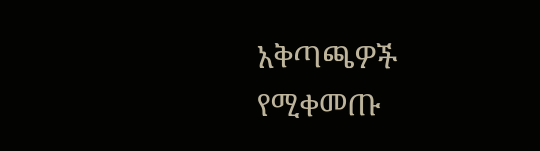አቅጣጫዎች የሚቀመጡ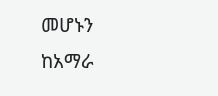መሆኑን ከአማራ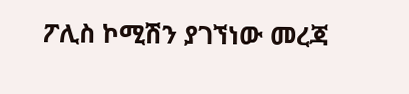ፖሊስ ኮሚሽን ያገኘነው መረጃ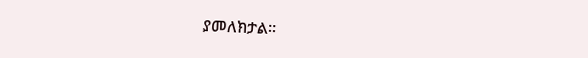ያመለክታል።